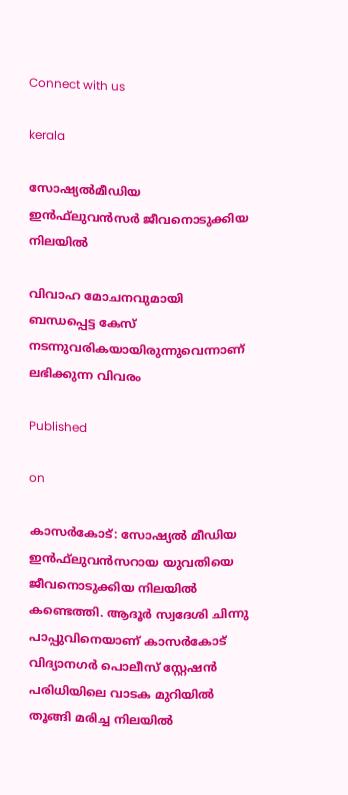Connect with us

kerala

സോഷ്യല്‍മീഡിയ ഇന്‍ഫ്‌ലുവന്‍സര്‍ ജീവനൊടുക്കിയ നിലയില്‍

വിവാഹ മോചനവുമായി ബന്ധപ്പെട്ട കേസ് നടന്നുവരികയായിരുന്നുവെന്നാണ് ലഭിക്കുന്ന വിവരം

Published

on

കാസര്‍കോട്: സോഷ്യല്‍ മീഡിയ ഇന്‍ഫ്‌ലുവന്‍സറായ യുവതിയെ ജീവനൊടുക്കിയ നിലയില്‍ കണ്ടെത്തി. ആദൂര്‍ സ്വദേശി ചിന്നു പാപ്പുവിനെയാണ് കാസര്‍കോട് വിദ്യാനഗര്‍ പൊലീസ് സ്റ്റേഷന്‍ പരിധിയിലെ വാടക മുറിയില്‍ തൂങ്ങി മരിച്ച നിലയില്‍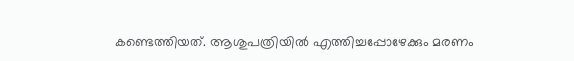കണ്ടെത്തിയത്. ആശുപത്രിയില്‍ എത്തിച്ചപ്പോഴേക്കും മരണം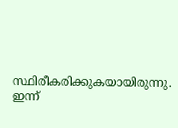സ്ഥിരീകരിക്കുകയായിരുന്നു. ഇന്ന്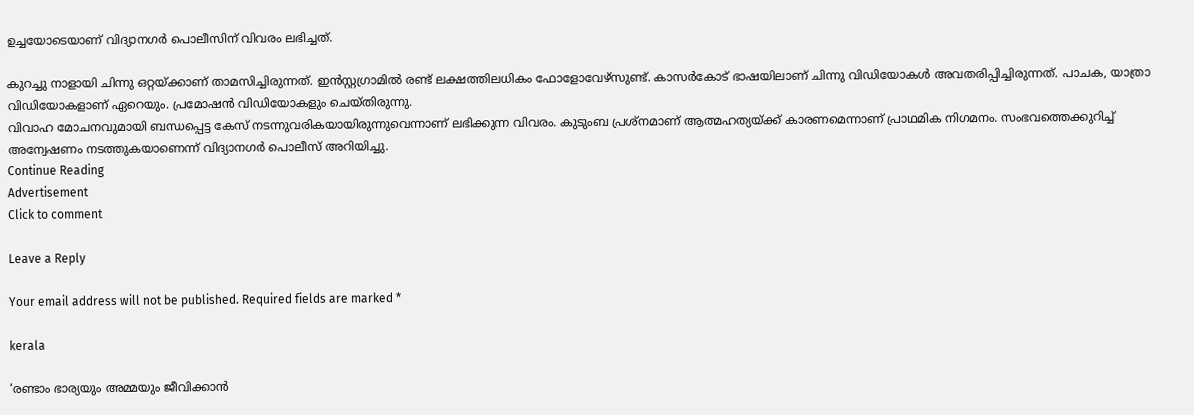ഉച്ചയോടെയാണ് വിദ്യാനഗര്‍ പൊലീസിന് വിവരം ലഭിച്ചത്.

കുറച്ചു നാളായി ചിന്നു ഒറ്റയ്ക്കാണ് താമസിച്ചിരുന്നത്. ഇന്‍സ്റ്റഗ്രാമില്‍ രണ്ട് ലക്ഷത്തിലധികം ഫോളോവേഴ്‌സുണ്ട്. കാസര്‍കോട് ഭാഷയിലാണ് ചിന്നു വിഡിയോകള്‍ അവതരിപ്പിച്ചിരുന്നത്. പാചക, യാത്രാ വിഡിയോകളാണ് ഏറെയും. പ്രമോഷന്‍ വിഡിയോകളും ചെയ്തിരുന്നു.
വിവാഹ മോചനവുമായി ബന്ധപ്പെട്ട കേസ് നടന്നുവരികയായിരുന്നുവെന്നാണ് ലഭിക്കുന്ന വിവരം. കുടുംബ പ്രശ്‌നമാണ് ആത്മഹത്യയ്ക്ക് കാരണമെന്നാണ് പ്രാഥമിക നിഗമനം. സംഭവത്തെക്കുറിച്ച് അന്വേഷണം നടത്തുകയാണെന്ന് വിദ്യാനഗര്‍ പൊലീസ് അറിയിച്ചു.
Continue Reading
Advertisement
Click to comment

Leave a Reply

Your email address will not be published. Required fields are marked *

kerala

‘രണ്ടാം ഭാര്യയും അമ്മയും ജീവിക്കാന്‍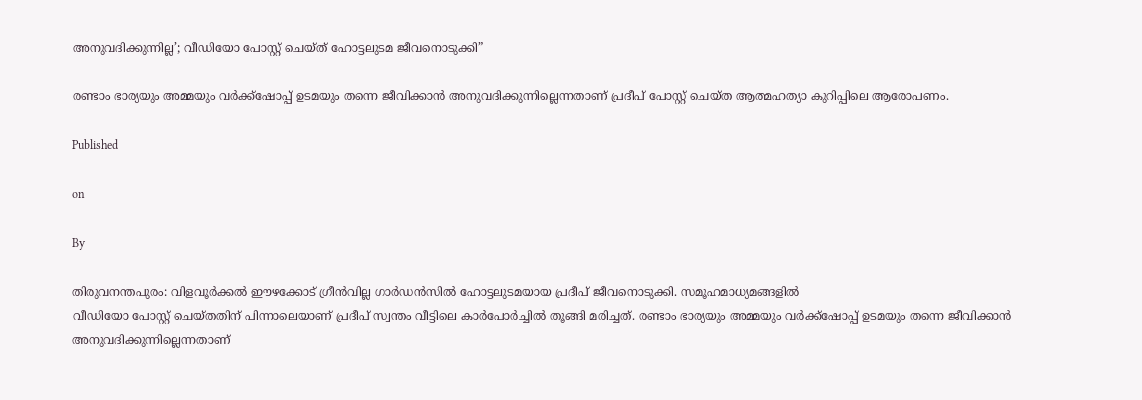അനുവദിക്കുന്നില്ല’; വീഡിയോ പോസ്റ്റ് ചെയ്ത് ഹോട്ടലുടമ ജീവനൊടുക്കി”

രണ്ടാം ഭാര്യയും അമ്മയും വര്‍ക്ക്‌ഷോപ്പ് ഉടമയും തന്നെ ജീവിക്കാന്‍ അനുവദിക്കുന്നില്ലെന്നതാണ് പ്രദീപ് പോസ്റ്റ് ചെയ്ത ആത്മഹത്യാ കുറിപ്പിലെ ആരോപണം.

Published

on

By

തിരുവനന്തപുരം: വിളവൂര്‍ക്കല്‍ ഈഴക്കോട് ഗ്രീന്‍വില്ല ഗാര്‍ഡന്‍സില്‍ ഹോട്ടലുടമയായ പ്രദീപ് ജീവനൊടുക്കി. സമൂഹമാധ്യമങ്ങളില്‍
വീഡിയോ പോസ്റ്റ് ചെയ്തതിന് പിന്നാലെയാണ് പ്രദീപ് സ്വന്തം വീട്ടിലെ കാര്‍പോര്‍ച്ചില്‍ തൂങ്ങി മരിച്ചത്. രണ്ടാം ഭാര്യയും അമ്മയും വര്‍ക്ക്‌ഷോപ്പ് ഉടമയും തന്നെ ജീവിക്കാന്‍ അനുവദിക്കുന്നില്ലെന്നതാണ്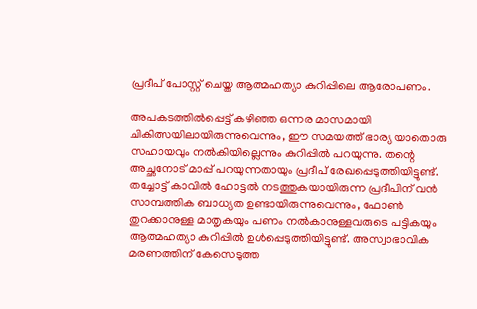പ്രദീപ് പോസ്റ്റ് ചെയ്ത ആത്മഹത്യാ കുറിപ്പിലെ ആരോപണം.

അപകടത്തില്‍പ്പെട്ട് കഴിഞ്ഞ ഒന്നര മാസമായി ചികിത്സയിലായിരുന്നുവെന്നും, ഈ സമയത്ത് ഭാര്യ യാതൊരു സഹായവും നല്‍കിയില്ലെന്നും കുറിപ്പില്‍ പറയുന്നു. തന്റെ അച്ഛനോട് മാപ്പ് പറയുന്നതായും പ്രദീപ് രേഖപ്പെടുത്തിയിട്ടുണ്ട്. തച്ചോട്ട് കാവില്‍ ഹോട്ടല്‍ നടത്തുകയായിരുന്ന പ്രദീപിന് വന്‍ സാമ്പത്തിക ബാധ്യത ഉണ്ടായിരുന്നുവെന്നും, ഫോണ്‍ തുറക്കാനുള്ള മാതൃകയും പണം നല്‍കാനുള്ളവരുടെ പട്ടികയും ആത്മഹത്യാ കുറിപ്പില്‍ ഉള്‍പ്പെടുത്തിയിട്ടുണ്ട്. അസ്വാഭാവിക മരണത്തിന് കേസെടുത്ത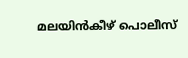മലയിന്‍കീഴ് പൊലീസ്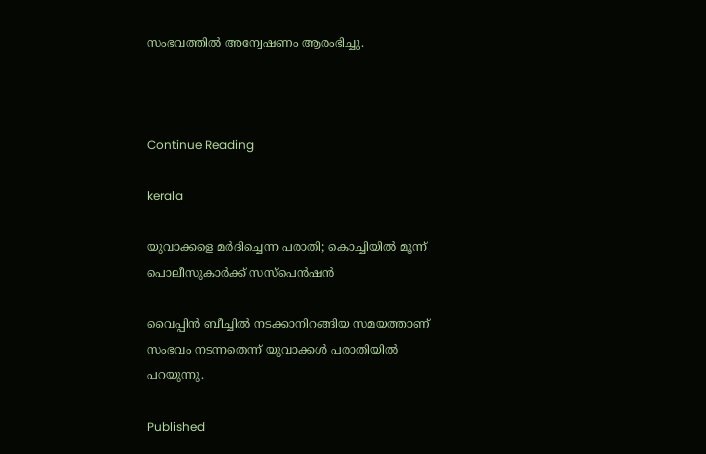സംഭവത്തില്‍ അന്വേഷണം ആരംഭിച്ചു.



Continue Reading

kerala

യുവാക്കളെ മര്‍ദിച്ചെന്ന പരാതി; കൊച്ചിയില്‍ മൂന്ന് പൊലീസുകാര്‍ക്ക് സസ്‌പെന്‍ഷന്‍

വൈപ്പിന്‍ ബീച്ചില്‍ നടക്കാനിറങ്ങിയ സമയത്താണ് സംഭവം നടന്നതെന്ന് യുവാക്കള്‍ പരാതിയില്‍ പറയുന്നു.

Published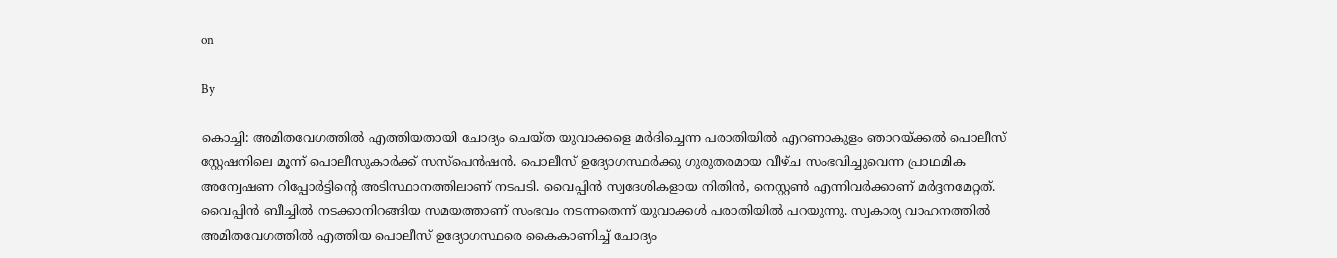on

By

കൊച്ചി: അമിതവേഗത്തില്‍ എത്തിയതായി ചോദ്യം ചെയ്ത യുവാക്കളെ മര്‍ദിച്ചെന്ന പരാതിയില്‍ എറണാകുളം ഞാറയ്ക്കല്‍ പൊലീസ് സ്റ്റേഷനിലെ മൂന്ന് പൊലീസുകാര്‍ക്ക് സസ്‌പെന്‍ഷന്‍. പൊലീസ് ഉദ്യോഗസ്ഥര്‍ക്കു ഗുരുതരമായ വീഴ്ച സംഭവിച്ചുവെന്ന പ്രാഥമിക അന്വേഷണ റിപ്പോര്‍ട്ടിന്റെ അടിസ്ഥാനത്തിലാണ് നടപടി. വൈപ്പിന്‍ സ്വദേശികളായ നിതിന്‍, നെസ്റ്റണ്‍ എന്നിവര്‍ക്കാണ് മര്‍ദ്ദനമേറ്റത്. വൈപ്പിന്‍ ബീച്ചില്‍ നടക്കാനിറങ്ങിയ സമയത്താണ് സംഭവം നടന്നതെന്ന് യുവാക്കള്‍ പരാതിയില്‍ പറയുന്നു. സ്വകാര്യ വാഹനത്തില്‍ അമിതവേഗത്തില്‍ എത്തിയ പൊലീസ് ഉദ്യോഗസ്ഥരെ കൈകാണിച്ച് ചോദ്യം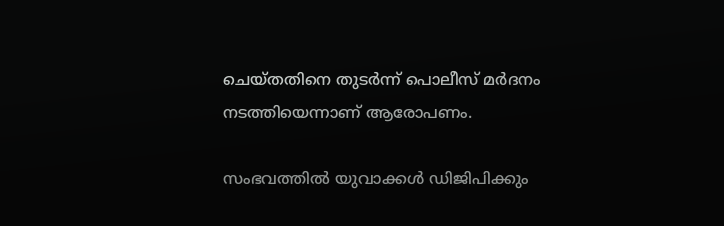ചെയ്തതിനെ തുടര്‍ന്ന് പൊലീസ് മര്‍ദനം നടത്തിയെന്നാണ് ആരോപണം.

സംഭവത്തില്‍ യുവാക്കള്‍ ഡിജിപിക്കും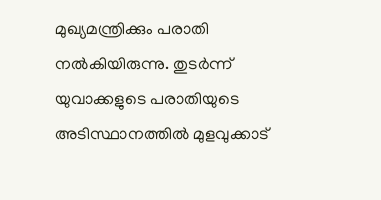മുഖ്യമന്ത്രിക്കും പരാതി നല്‍കിയിരുന്നു. തുടര്‍ന്ന് യുവാക്കളുടെ പരാതിയുടെ അടിസ്ഥാനത്തില്‍ മുളവുക്കാട്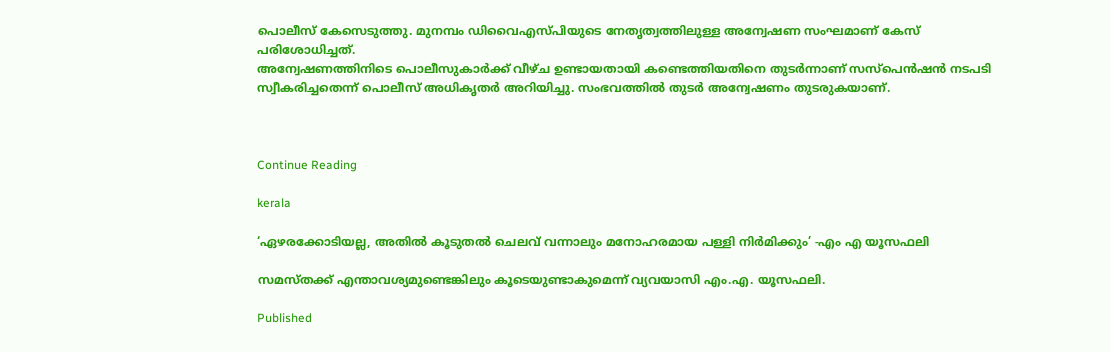പൊലീസ് കേസെടുത്തു. മുനമ്പം ഡിവൈഎസ്പിയുടെ നേതൃത്വത്തിലുള്ള അന്വേഷണ സംഘമാണ് കേസ് പരിശോധിച്ചത്.
അന്വേഷണത്തിനിടെ പൊലീസുകാര്‍ക്ക് വീഴ്ച ഉണ്ടായതായി കണ്ടെത്തിയതിനെ തുടര്‍ന്നാണ് സസ്‌പെന്‍ഷന്‍ നടപടി സ്വീകരിച്ചതെന്ന് പൊലീസ് അധികൃതര്‍ അറിയിച്ചു. സംഭവത്തില്‍ തുടര്‍ അന്വേഷണം തുടരുകയാണ്.



Continue Reading

kerala

‘ഏഴരക്കോടിയല്ല, അതില്‍ കൂടുതല്‍ ചെലവ് വന്നാലും മനോഹരമായ പള്ളി നിര്‍മിക്കും’ -എം എ യൂസഫലി

സമസ്തക്ക് എന്താവശ്യമുണ്ടെങ്കിലും കൂടെയുണ്ടാകുമെന്ന് വ്യവയാസി എം.എ. യൂസഫലി.

Published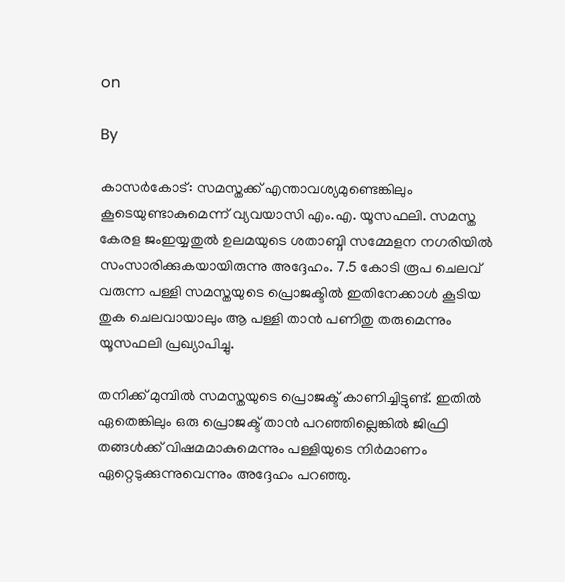on

By

കാസര്‍കോട്: സമസ്തക്ക് എന്താവശ്യമുണ്ടെങ്കിലും കൂടെയുണ്ടാകുമെന്ന് വ്യവയാസി എം.എ. യൂസഫലി. സമസ്ത കേരള ജംഇയ്യതുല്‍ ഉലമയുടെ ശതാബ്ദി സമ്മേളന നഗരിയില്‍ സംസാരിക്കുകയായിരുന്നു അദ്ദേഹം. 7.5 കോടി രൂപ ചെലവ് വരുന്ന പള്ളി സമസ്തയുടെ പ്രൊജക്ടില്‍ ഇതിനേക്കാള്‍ കൂടിയ തുക ചെലവായാലും ആ പള്ളി താന്‍ പണിതു തരുമെന്നും യൂസഫലി പ്രഖ്യാപിച്ചു.

തനിക്ക് മുമ്പില്‍ സമസ്തയുടെ പ്രൊജക്ട് കാണിച്ചിട്ടുണ്ട്. ഇതില്‍ ഏതെങ്കിലും ഒരു പ്രൊജക്ട് താന്‍ പറഞ്ഞില്ലെങ്കില്‍ ജിഫ്രി തങ്ങള്‍ക്ക് വിഷമമാകുമെന്നും പള്ളിയുടെ നിര്‍മാണം ഏറ്റെടുക്കുന്നുവെന്നും അദ്ദേഹം പറഞ്ഞു.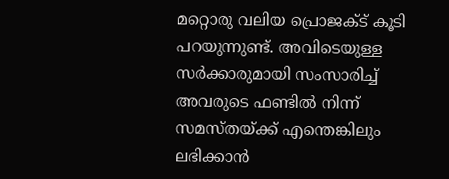മറ്റൊരു വലിയ പ്രൊജക്ട് കൂടി പറയുന്നുണ്ട്. അവിടെയുള്ള സര്‍ക്കാരുമായി സംസാരിച്ച് അവരുടെ ഫണ്ടില്‍ നിന്ന് സമസ്തയ്ക്ക് എന്തെങ്കിലും ലഭിക്കാന്‍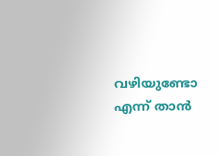വഴിയുണ്ടോ എന്ന് താന്‍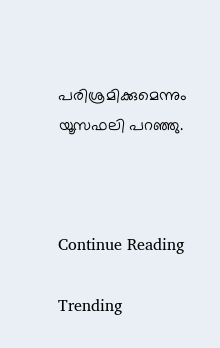പരിശ്രമിക്കുമെന്നും യൂസഫലി പറഞ്ഞു.



Continue Reading

Trending